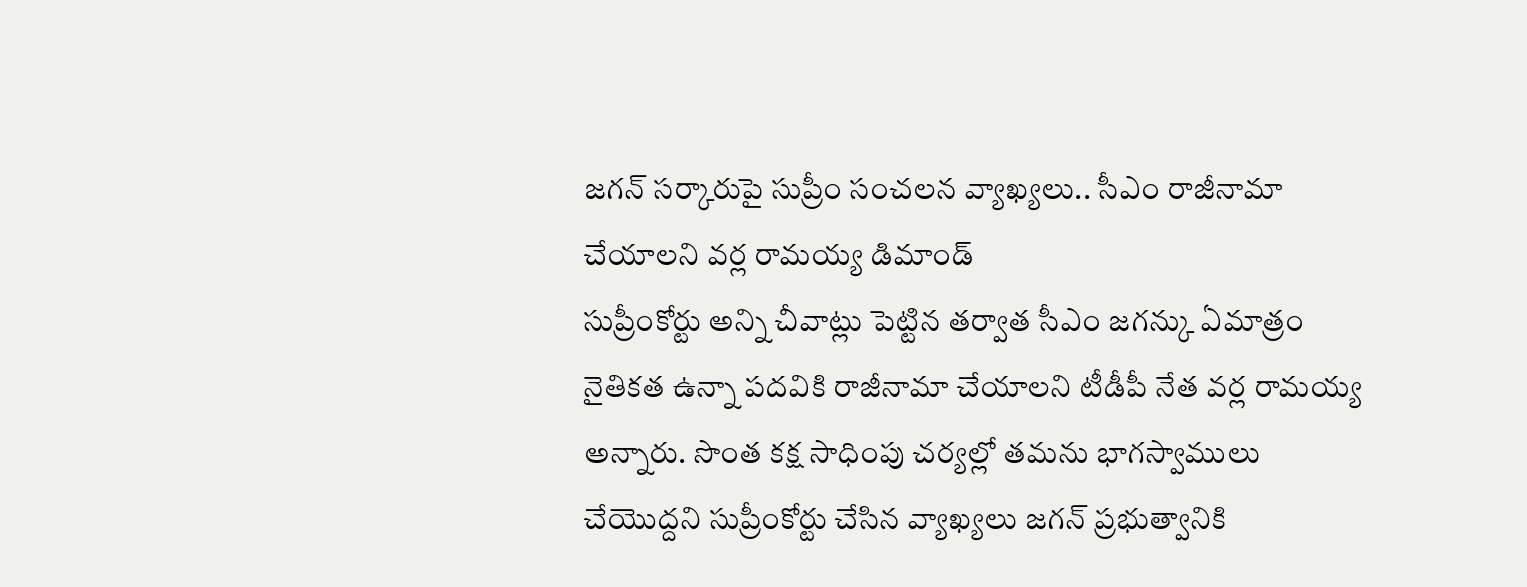జగన్ సర్కారుపై సుప్రీం సంచలన వ్యాఖ్యలు.. సీఎం రాజీనామా చేయాలని వర్ల రామయ్య డిమాండ్
సుప్రీంకోర్టు అన్ని చీవాట్లు పెట్టిన తర్వాత సీఎం జగన్కు ఏమాత్రం నైతికత ఉన్నా పదవికి రాజీనామా చేయాలని టీడీపీ నేత వర్ల రామయ్య అన్నారు. సొంత కక్ష సాధింపు చర్యల్లో తమను భాగస్వాములు చేయొద్దని సుప్రీంకోర్టు చేసిన వ్యాఖ్యలు జగన్ ప్రభుత్వానికి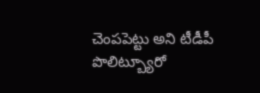చెంపపెట్టు అని టీడీపీ పొలిట్బ్యూరో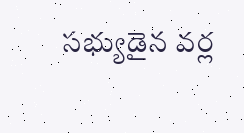సభ్యుడైన వర్ల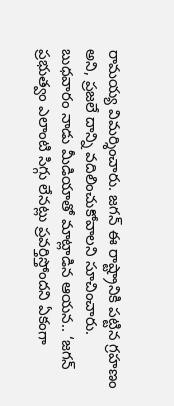రామయ్య విమర్శించారు. జగన్ ఈ రాష్ట్రానికి పట్టిన గ్రహణం అని, ప్రజలే దాన్ని వదిలించుకోవాలని సూచించారు. బుధవారం నాడు మీడియాతో మాట్లాడిన ఆయన.. ‘జగన్ ప్రభుత్వం ఎలాంటి సిగ్గు లేనట్లు ప్రవర్తిస్తోందని ఏకంగా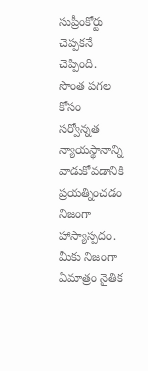సుప్రీంకోర్టు చెప్పకనే చెప్పింది. సొంత పగల కోసం సర్వోన్నత న్యాయస్థానాన్ని వాడుకోవడానికి ప్రయత్నించడం నిజంగా హాస్యాస్పదం. మీకు నిజంగా ఏమాత్రం నైతిక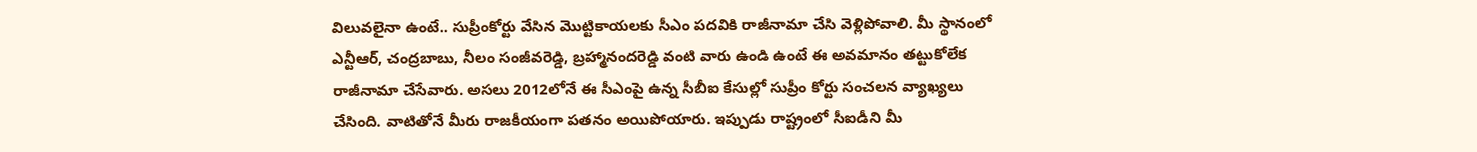విలువలైనా ఉంటే.. సుప్రీంకోర్టు వేసిన మొట్టికాయలకు సీఎం పదవికి రాజీనామా చేసి వెళ్లిపోవాలి. మీ స్థానంలో ఎన్టీఆర్, చంద్రబాబు, నీలం సంజీవరెడ్డి, బ్రహ్మానందరెడ్డి వంటి వారు ఉండి ఉంటే ఈ అవమానం తట్టుకోలేక రాజీనామా చేసేవారు. అసలు 2012లోనే ఈ సీఎంపై ఉన్న సీబీఐ కేసుల్లో సుప్రీం కోర్టు సంచలన వ్యాఖ్యలు చేసింది. వాటితోనే మీరు రాజకీయంగా పతనం అయిపోయారు. ఇప్పుడు రాష్ట్రంలో సీఐడీని మీ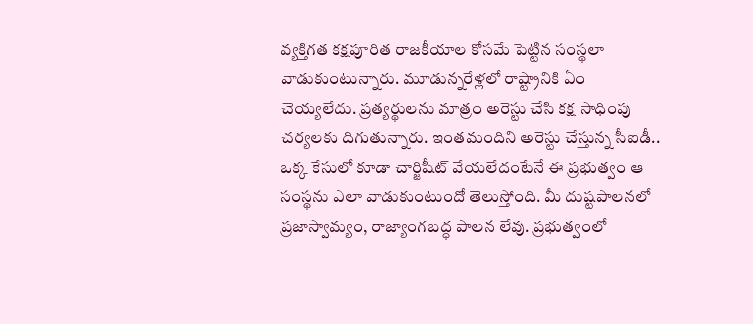వ్యక్తిగత కక్షపూరిత రాజకీయాల కోసమే పెట్టిన సంస్థలా వాడుకుంటున్నారు. మూడున్నరేళ్లలో రాష్ట్రానికి ఏం చెయ్యలేదు. ప్రత్యర్థులను మాత్రం అరెస్టు చేసి కక్ష సాధింపు చర్యలకు దిగుతున్నారు. ఇంతమందిని అరెస్టు చేస్తున్న సీఐడీ.. ఒక్క కేసులో కూడా చార్జిషీట్ వేయలేదంటేనే ఈ ప్రభుత్వం ఆ సంస్థను ఎలా వాడుకుంటుందో తెలుస్తోంది. మీ దుష్టపాలనలో ప్రజాస్వామ్యం, రాజ్యాంగబద్ధ పాలన లేవు. ప్రభుత్వంలో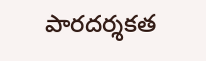పారదర్శకత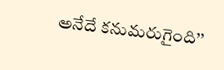అనేదే కనుమరుగైంది’’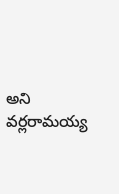అని వర్లరామయ్య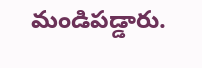మండిపడ్డారు.